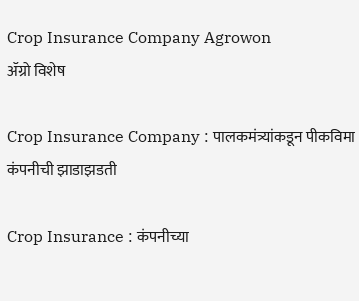Crop Insurance Company Agrowon
ॲग्रो विशेष

Crop Insurance Company : पालकमंत्र्यांकडून पीकविमा कंपनीची झाडाझडती

Crop Insurance : कंपनीच्या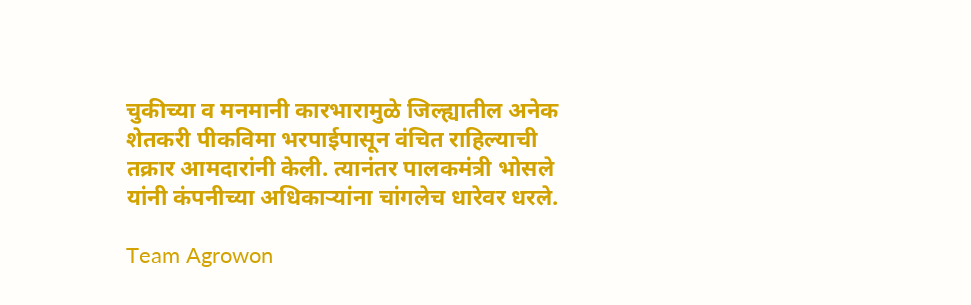चुकीच्या व मनमानी कारभारामुळे जिल्ह्यातील अनेक शेतकरी पीकविमा भरपाईपासून वंचित राहिल्याची तक्रार आमदारांनी केली. त्यानंतर पालकमंत्री भोसले यांनी कंपनीच्या अधिकाऱ्यांना चांगलेच धारेवर धरले.

Team Agrowon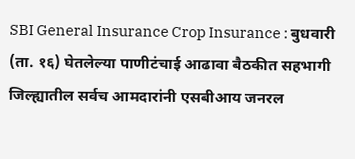SBI General Insurance Crop Insurance : बुधवारी (ता. १६) घेतलेल्या पाणीटंचाई आढावा बैठकीत सहभागी जिल्ह्यातील सर्वच आमदारांनी एसबीआय जनरल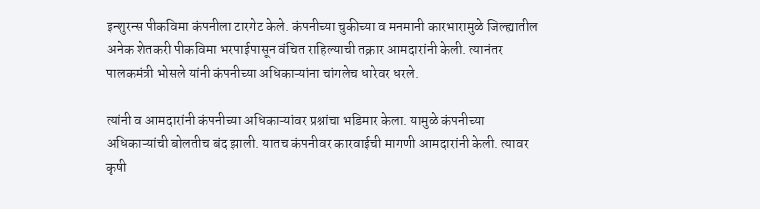इन्शुरन्स पीकविमा कंपनीला टारगेट केले. कंपनीच्या चुकीच्या व मनमानी कारभारामुळे जिल्ह्यातील अनेक शेतकरी पीकविमा भरपाईपासून वंचित राहिल्याची तक्रार आमदारांनी केली. त्यानंतर पालकमंत्री भोसले यांनी कंपनीच्या अधिकाऱ्यांना चांगलेच धारेवर धरले.

त्यांनी व आमदारांनी कंपनीच्या अधिकाऱ्यांवर प्रश्नांचा भडिमार केला. यामुळे कंपनीच्या अधिकाऱ्यांची बोलतीच बंद झाली. यातच कंपनीवर कारवाईची मागणी आमदारांनी केली. त्यावर कृषी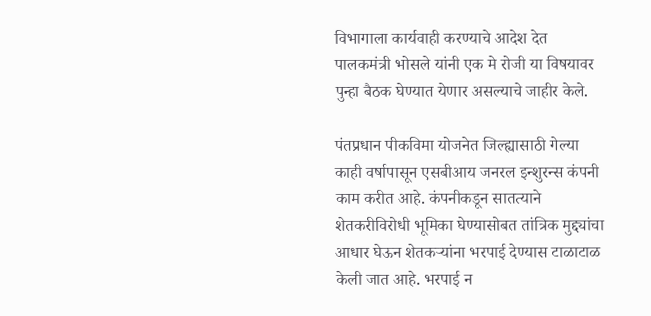विभागाला कार्यवाही करण्याचे आदेश देत पालकमंत्री भोसले यांनी एक मे रोजी या विषयावर पुन्हा बैठक घेण्यात येणार असल्याचे जाहीर केले.

पंतप्रधान पीकविमा योजनेत जिल्ह्यासाठी गेल्या काही वर्षापासून एसबीआय जनरल इन्शुरन्स कंपनी काम करीत आहे. कंपनीकडून सातत्याने शेतकरीविरोधी भूमिका घेण्यासोबत तांत्रिक मुद्द्यांचा आधार घेऊन शेतकऱ्यांना भरपाई देण्यास टाळाटाळ केली जात आहे. भरपाई न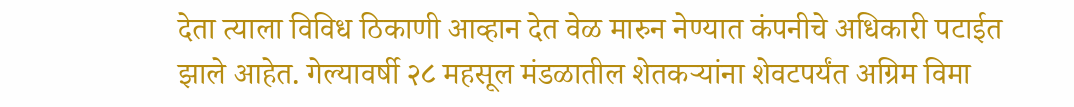देता त्याला विविध ठिकाणी आव्हान देत वेळ मारुन नेण्यात कंपनीचे अधिकारी पटाईत झाले आहेत. गेल्यावर्षी २८ महसूल मंडळातील शेतकऱ्यांना शेवटपर्यंत अग्रिम विमा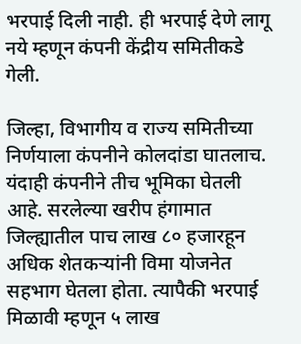भरपाई दिली नाही. ही भरपाई देणे लागू नये म्हणून कंपनी केंद्रीय समितीकडे गेली.

जिल्हा, विभागीय व राज्य समितीच्या निर्णयाला कंपनीने कोलदांडा घातलाच. यंदाही कंपनीने तीच भूमिका घेतली आहे. सरलेल्या खरीप हंगामात जिल्ह्यातील पाच लाख ८० हजारहून अधिक शेतकऱ्यांनी विमा योजनेत सहभाग घेतला होता. त्यापैकी भरपाई मिळावी म्हणून ५ लाख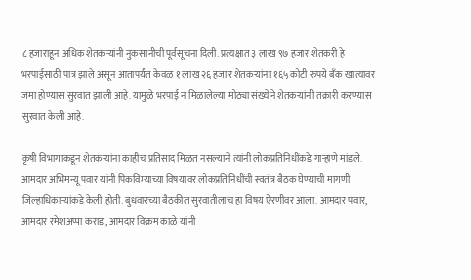८ हजाराहून अधिक शेतकऱ्यांनी नुकसानीची पूर्वसूचना दिली. प्रत्यक्षात ३ लाख ९७ हजार शेतकरी हे भरपाईसाठी पात्र झाले असून आतापर्यंत केवळ १ लाख २६ हजार शेतकऱ्यांना १६५ कोटी रुपये बँक खात्यावर जमा होण्यास सुरवात झाली आहे. यामुळे भरपाई न मिळालेल्या मोठ्या संख्येने शेतकऱ्यांनी तक्रारी करण्यास सुरवात केली आहे.

कृषी विभागाकडून शेतकऱ्यांना काहीच प्रतिसाद मिळत नसल्याने त्यांनी लोकप्रतिनिधींकडे गाऱ्हाणे मांडले. आमदार अभिमन्यू पवार यांनी पिकविम्याच्या विषयावर लोकप्रतिनिधींची स्वतंत्र बैठक घेण्याची मागणी जिल्हाधिकाऱ्यांकडे केली होती. बुधवारच्या बैठकीत सुरवातीलाच हा विषय ऐरणीवर आला. आमदार पवार, आमदार रमेशअप्पा कराड, आमदार विक्रम काळे यांनी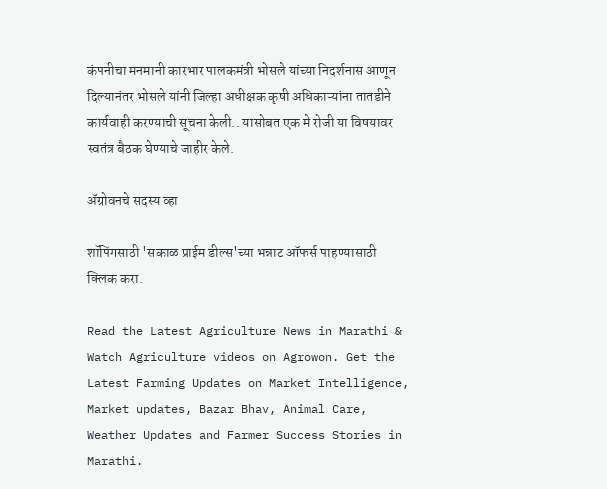कंपनीचा मनमानी कारभार पालकमंत्री भोसले यांच्या निदर्शनास आणून दिल्यानंतर भोसले यांनी जिल्हा अधीक्षक कृषी अधिकाऱ्यांना तातडीने कार्यवाही करण्याची सूचना केली.. यासोबत एक मे रोजी या विषयावर स्वतंत्र बैठक घेण्याचे जाहीर केले.

ॲग्रोवनचे सदस्य व्हा

शॉपिंगसाठी 'सकाळ प्राईम डील्स'च्या भन्नाट ऑफर्स पाहण्यासाठी क्लिक करा.

Read the Latest Agriculture News in Marathi & Watch Agriculture videos on Agrowon. Get the Latest Farming Updates on Market Intelligence, Market updates, Bazar Bhav, Animal Care, Weather Updates and Farmer Success Stories in Marathi.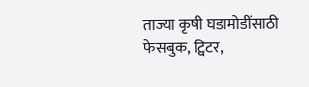ताज्या कृषी घडामोडींसाठी फेसबुक, ट्विटर,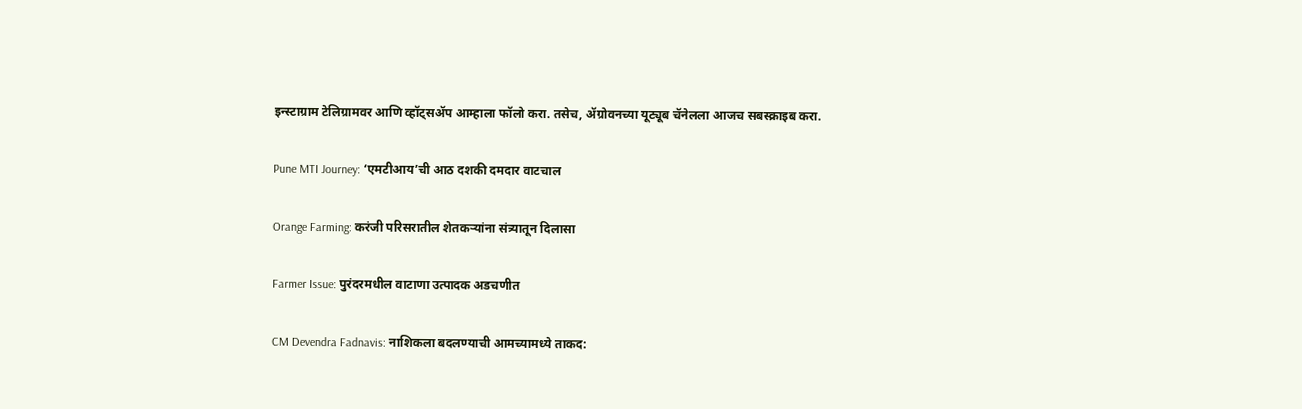इन्स्टाग्राम टेलिग्रामवर आणि व्हॉट्सॲप आम्हाला फॉलो करा. तसेच, ॲग्रोवनच्या यूट्यूब चॅनेलला आजच सबस्क्राइब करा.

Pune MTI Journey: ‘एमटीआय’ची आठ दशकी दमदार वाटचाल

Orange Farming: करंजी परिसरातील शेतकऱ्यांना संत्र्यातून दिलासा

Farmer Issue: पुरंदरमधील वाटाणा उत्पादक अडचणीत

CM Devendra Fadnavis: नाशिकला बदलण्याची आमच्यामध्ये ताकद: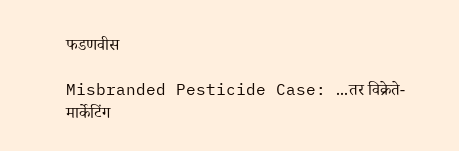फडणवीस

Misbranded Pesticide Case: ...तर विक्रेते-मार्केटिंग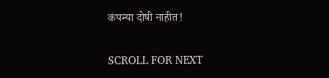कंपन्या दोषी नाहीत!

SCROLL FOR NEXT